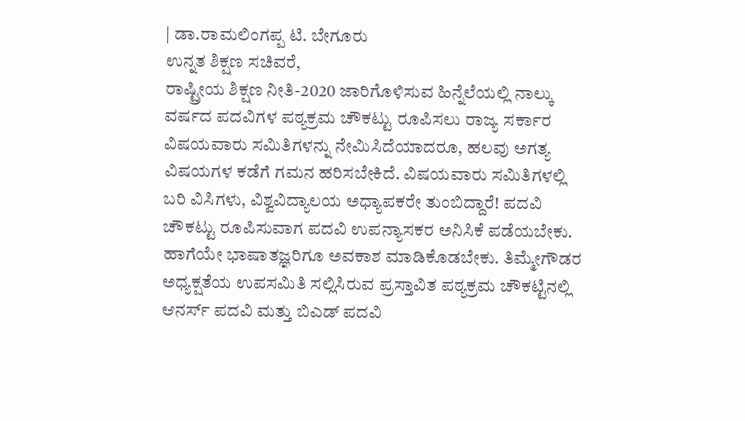| ಡಾ.ರಾಮಲಿಂಗಪ್ಪ ಟಿ. ಬೇಗೂರು
ಉನ್ನತ ಶಿಕ್ಷಣ ಸಚಿವರೆ,
ರಾಷ್ಟ್ರೀಯ ಶಿಕ್ಷಣ ನೀತಿ-2020 ಜಾರಿಗೊಳಿಸುವ ಹಿನ್ನೆಲೆಯಲ್ಲಿ ನಾಲ್ಕು ವರ್ಷದ ಪದವಿಗಳ ಪಠ್ಯಕ್ರಮ ಚೌಕಟ್ಟು ರೂಪಿಸಲು ರಾಜ್ಯ ಸರ್ಕಾರ ವಿಷಯವಾರು ಸಮಿತಿಗಳನ್ನು ನೇಮಿಸಿದೆಯಾದರೂ, ಹಲವು ಅಗತ್ಯ ವಿಷಯಗಳ ಕಡೆಗೆ ಗಮನ ಹರಿಸಬೇಕಿದೆ. ವಿಷಯವಾರು ಸಮಿತಿಗಳಲ್ಲಿ ಬರಿ ವಿಸಿಗಳು, ವಿಶ್ವವಿದ್ಯಾಲಯ ಅಧ್ಯಾಪಕರೇ ತುಂಬಿದ್ದಾರೆ! ಪದವಿ ಚೌಕಟ್ಟು ರೂಪಿಸುವಾಗ ಪದವಿ ಉಪನ್ಯಾಸಕರ ಅನಿಸಿಕೆ ಪಡೆಯಬೇಕು. ಹಾಗೆಯೇ ಭಾಷಾತಜ್ಞರಿಗೂ ಅವಕಾಶ ಮಾಡಿಕೊಡಬೇಕು. ತಿಮ್ಮೇಗೌಡರ ಅಧ್ಯಕ್ಷತೆಯ ಉಪಸಮಿತಿ ಸಲ್ಲಿಸಿರುವ ಪ್ರಸ್ತಾವಿತ ಪಠ್ಯಕ್ರಮ ಚೌಕಟ್ಟಿನಲ್ಲಿ ಆನರ್ಸ್ ಪದವಿ ಮತ್ತು ಬಿಎಡ್ ಪದವಿ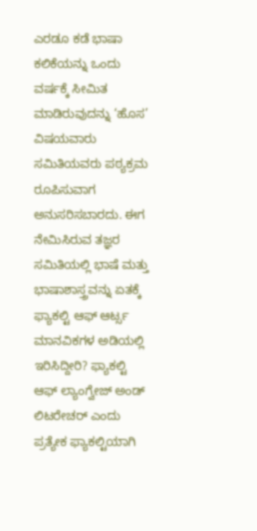ಎರಡೂ ಕಡೆ ಭಾಷಾ ಕಲಿಕೆಯನ್ನು ಒಂದು ವರ್ಷಕ್ಕೆ ಸೀಮಿತ ಮಾಡಿರುವುದನ್ನು ‘ಹೊಸ’ ವಿಷಯವಾರು ಸಮಿತಿಯವರು ಪಠ್ಯಕ್ರಮ ರೂಪಿಸುವಾಗ ಅನುಸರಿಸಬಾರದು. ಈಗ ನೇಮಿಸಿರುವ ತಜ್ಞರ ಸಮಿತಿಯಲ್ಲಿ ಭಾಷೆ ಮತ್ತು ಭಾಷಾಶಾಸ್ತ್ರವನ್ನು ಏತಕ್ಕೆ ಫ್ಯಾಕಲ್ಟಿ ಆಫ್ ಆರ್ಟ್ಸ ಮಾನವಿಕಗಳ ಅಡಿಯಲ್ಲಿ ಇರಿಸಿದ್ದೀರಿ? ಫ್ಯಾಕಲ್ಟಿ ಆಫ್ ಲ್ಯಾಂಗ್ವೇಜ್ ಅಂಡ್ ಲಿಟರೇಚರ್ ಎಂದು ಪ್ರತ್ಯೇಕ ಫ್ಯಾಕಲ್ಟಿಯಾಗಿ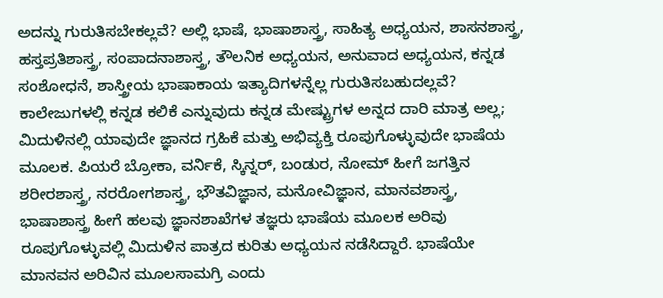ಅದನ್ನು ಗುರುತಿಸಬೇಕಲ್ಲವೆ? ಅಲ್ಲಿ ಭಾಷೆ, ಭಾಷಾಶಾಸ್ತ್ರ, ಸಾಹಿತ್ಯ ಅಧ್ಯಯನ, ಶಾಸನಶಾಸ್ತ್ರ, ಹಸ್ತಪ್ರತಿಶಾಸ್ತ್ರ, ಸಂಪಾದನಾಶಾಸ್ತ್ರ, ತೌಲನಿಕ ಅಧ್ಯಯನ, ಅನುವಾದ ಅಧ್ಯಯನ, ಕನ್ನಡ ಸಂಶೋಧನೆ, ಶಾಸ್ತ್ರೀಯ ಭಾಷಾಕಾಯ ಇತ್ಯಾದಿಗಳನ್ನೆಲ್ಲ ಗುರುತಿಸಬಹುದಲ್ಲವೆ?
ಕಾಲೇಜುಗಳಲ್ಲಿ ಕನ್ನಡ ಕಲಿಕೆ ಎನ್ನುವುದು ಕನ್ನಡ ಮೇಷ್ಟ್ರುಗಳ ಅನ್ನದ ದಾರಿ ಮಾತ್ರ ಅಲ್ಲ; ಮಿದುಳಿನಲ್ಲಿ ಯಾವುದೇ ಜ್ಞಾನದ ಗ್ರಹಿಕೆ ಮತ್ತು ಅಭಿವ್ಯಕ್ತಿ ರೂಪುಗೊಳ್ಳುವುದೇ ಭಾಷೆಯ ಮೂಲಕ. ಪಿಯರೆ ಬ್ರೋಕಾ, ವರ್ನಿಕೆ, ಸ್ಕಿನ್ನರ್, ಬಂಡುರ, ನೋಮ್ ಹೀಗೆ ಜಗತ್ತಿನ ಶರೀರಶಾಸ್ತ್ರ, ನರರೋಗಶಾಸ್ತ್ರ, ಭೌತವಿಜ್ಞಾನ, ಮನೋವಿಜ್ಞಾನ, ಮಾನವಶಾಸ್ತ್ರ, ಭಾಷಾಶಾಸ್ತ್ರ ಹೀಗೆ ಹಲವು ಜ್ಞಾನಶಾಖೆಗಳ ತಜ್ಞರು ಭಾಷೆಯ ಮೂಲಕ ಅರಿವು ರೂಪುಗೊಳ್ಳುವಲ್ಲಿ ಮಿದುಳಿನ ಪಾತ್ರದ ಕುರಿತು ಅಧ್ಯಯನ ನಡೆಸಿದ್ದಾರೆ. ಭಾಷೆಯೇ ಮಾನವನ ಅರಿವಿನ ಮೂಲಸಾಮಗ್ರಿ ಎಂದು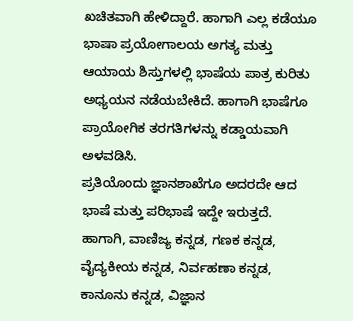ಖಚಿತವಾಗಿ ಹೇಳಿದ್ದಾರೆ. ಹಾಗಾಗಿ ಎಲ್ಲ ಕಡೆಯೂ ಭಾಷಾ ಪ್ರಯೋಗಾಲಯ ಅಗತ್ಯ ಮತ್ತು ಆಯಾಯ ಶಿಸ್ತುಗಳಲ್ಲಿ ಭಾಷೆಯ ಪಾತ್ರ ಕುರಿತು ಅಧ್ಯಯನ ನಡೆಯಬೇಕಿದೆ. ಹಾಗಾಗಿ ಭಾಷೆಗೂ ಪ್ರಾಯೋಗಿಕ ತರಗತಿಗಳನ್ನು ಕಡ್ಡಾಯವಾಗಿ ಅಳವಡಿಸಿ.
ಪ್ರತಿಯೊಂದು ಜ್ಞಾನಶಾಖೆಗೂ ಅದರದೇ ಆದ ಭಾಷೆ ಮತ್ತು ಪರಿಭಾಷೆ ಇದ್ದೇ ಇರುತ್ತದೆ. ಹಾಗಾಗಿ, ವಾಣಿಜ್ಯ ಕನ್ನಡ, ಗಣಕ ಕನ್ನಡ, ವೈದ್ಯಕೀಯ ಕನ್ನಡ, ನಿರ್ವಹಣಾ ಕನ್ನಡ, ಕಾನೂನು ಕನ್ನಡ, ವಿಜ್ಞಾನ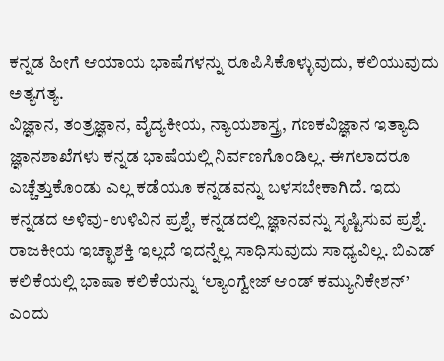ಕನ್ನಡ ಹೀಗೆ ಆಯಾಯ ಭಾಷೆಗಳನ್ನು ರೂಪಿಸಿಕೊಳ್ಳುವುದು, ಕಲಿಯುವುದು ಅತ್ಯಗತ್ಯ.
ವಿಜ್ಞಾನ, ತಂತ್ರಜ್ಞಾನ, ವೈದ್ಯಕೀಯ, ನ್ಯಾಯಶಾಸ್ತ್ರ, ಗಣಕವಿಜ್ಞಾನ ಇತ್ಯಾದಿ ಜ್ಞಾನಶಾಖೆಗಳು ಕನ್ನಡ ಭಾಷೆಯಲ್ಲಿ ನಿರ್ವಣಗೊಂಡಿಲ್ಲ. ಈಗಲಾದರೂ ಎಚ್ಚೆತ್ತುಕೊಂಡು ಎಲ್ಲ ಕಡೆಯೂ ಕನ್ನಡವನ್ನು ಬಳಸಬೇಕಾಗಿದೆ. ಇದು ಕನ್ನಡದ ಅಳಿವು-ಉಳಿವಿನ ಪ್ರಶ್ನೆ, ಕನ್ನಡದಲ್ಲಿ ಜ್ಞಾನವನ್ನು ಸೃಷ್ಟಿಸುವ ಪ್ರಶ್ನೆ. ರಾಜಕೀಯ ಇಚ್ಛಾಶಕ್ತಿ ಇಲ್ಲದೆ ಇದನ್ನೆಲ್ಲ ಸಾಧಿಸುವುದು ಸಾಧ್ಯವಿಲ್ಲ. ಬಿಎಡ್ ಕಲಿಕೆಯಲ್ಲಿ ಭಾಷಾ ಕಲಿಕೆಯನ್ನು ‘ಲ್ಯಾಂಗ್ವೇಜ್ ಆಂಡ್ ಕಮ್ಯುನಿಕೇಶನ್’ ಎಂದು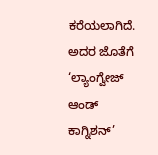ಕರೆಯಲಾಗಿದೆ. ಅದರ ಜೊತೆಗೆ ‘ಲ್ಯಾಂಗ್ವೇಜ್ ಆಂಡ್ ಕಾಗ್ನಿಶನ್’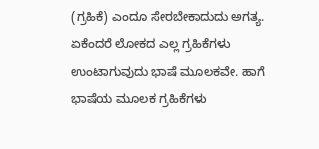(ಗ್ರಹಿಕೆ) ಎಂದೂ ಸೇರಬೇಕಾದುದು ಅಗತ್ಯ. ಏಕೆಂದರೆ ಲೋಕದ ಎಲ್ಲ ಗ್ರಹಿಕೆಗಳು ಉಂಟಾಗುವುದು ಭಾಷೆ ಮೂಲಕವೇ. ಹಾಗೆ ಭಾಷೆಯ ಮೂಲಕ ಗ್ರಹಿಕೆಗಳು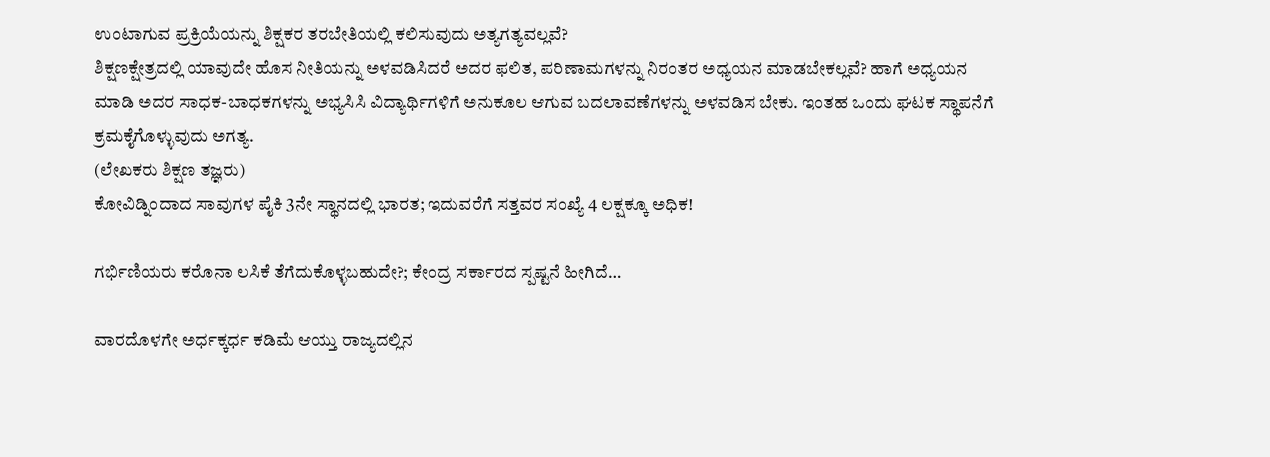ಉಂಟಾಗುವ ಪ್ರಕ್ರಿಯೆಯನ್ನು ಶಿಕ್ಷಕರ ತರಬೇತಿಯಲ್ಲಿ ಕಲಿಸುವುದು ಅತ್ಯಗತ್ಯವಲ್ಲವೆ?
ಶಿಕ್ಷಣಕ್ಷೇತ್ರದಲ್ಲಿ ಯಾವುದೇ ಹೊಸ ನೀತಿಯನ್ನು ಅಳವಡಿಸಿದರೆ ಅದರ ಫಲಿತ, ಪರಿಣಾಮಗಳನ್ನು ನಿರಂತರ ಅಧ್ಯಯನ ಮಾಡಬೇಕಲ್ಲವೆ? ಹಾಗೆ ಅಧ್ಯಯನ ಮಾಡಿ ಅದರ ಸಾಧಕ-ಬಾಧಕಗಳನ್ನು ಅಭ್ಯಸಿಸಿ ವಿದ್ಯಾರ್ಥಿಗಳಿಗೆ ಅನುಕೂಲ ಆಗುವ ಬದಲಾವಣೆಗಳನ್ನು ಅಳವಡಿಸ ಬೇಕು. ಇಂತಹ ಒಂದು ಘಟಕ ಸ್ಥಾಪನೆಗೆ ಕ್ರಮಕೈಗೊಳ್ಳುವುದು ಅಗತ್ಯ.
(ಲೇಖಕರು ಶಿಕ್ಷಣ ತಜ್ಞರು)
ಕೋವಿಡ್ನಿಂದಾದ ಸಾವುಗಳ ಪೈಕಿ 3ನೇ ಸ್ಥಾನದಲ್ಲಿ ಭಾರತ; ಇದುವರೆಗೆ ಸತ್ತವರ ಸಂಖ್ಯೆ 4 ಲಕ್ಷಕ್ಕೂ ಅಧಿಕ!

ಗರ್ಭಿಣಿಯರು ಕರೊನಾ ಲಸಿಕೆ ತೆಗೆದುಕೊಳ್ಳಬಹುದೇ?; ಕೇಂದ್ರ ಸರ್ಕಾರದ ಸ್ಪಷ್ಟನೆ ಹೀಗಿದೆ…

ವಾರದೊಳಗೇ ಅರ್ಧಕ್ಕರ್ಧ ಕಡಿಮೆ ಆಯ್ತು ರಾಜ್ಯದಲ್ಲಿನ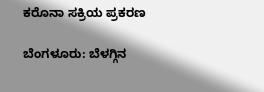ಕರೊನಾ ಸಕ್ರಿಯ ಪ್ರಕರಣ

ಬೆಂಗಳೂರು: ಬೆಳಗ್ಗಿನ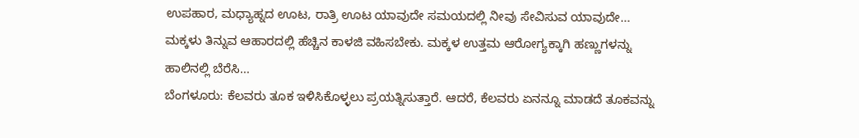ಉಪಹಾರ, ಮಧ್ಯಾಹ್ನದ ಊಟ, ರಾತ್ರಿ ಊಟ ಯಾವುದೇ ಸಮಯದಲ್ಲಿ ನೀವು ಸೇವಿಸುವ ಯಾವುದೇ…
ಮಕ್ಕಳು ತಿನ್ನುವ ಆಹಾರದಲ್ಲಿ ಹೆಚ್ಚಿನ ಕಾಳಜಿ ವಹಿಸಬೇಕು. ಮಕ್ಕಳ ಉತ್ತಮ ಆರೋಗ್ಯಕ್ಕಾಗಿ ಹಣ್ಣುಗಳನ್ನು ಹಾಲಿನಲ್ಲಿ ಬೆರೆಸಿ…
ಬೆಂಗಳೂರು: ಕೆಲವರು ತೂಕ ಇಳಿಸಿಕೊಳ್ಳಲು ಪ್ರಯತ್ನಿಸುತ್ತಾರೆ. ಆದರೆ, ಕೆಲವರು ಏನನ್ನೂ ಮಾಡದೆ ತೂಕವನ್ನು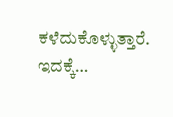ಕಳೆದುಕೊಳ್ಳುತ್ತಾರೆ. ಇದಕ್ಕೆ…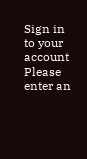Sign in to your account
Please enter an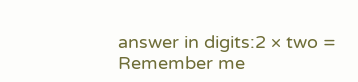answer in digits:2 × two =
Remember me